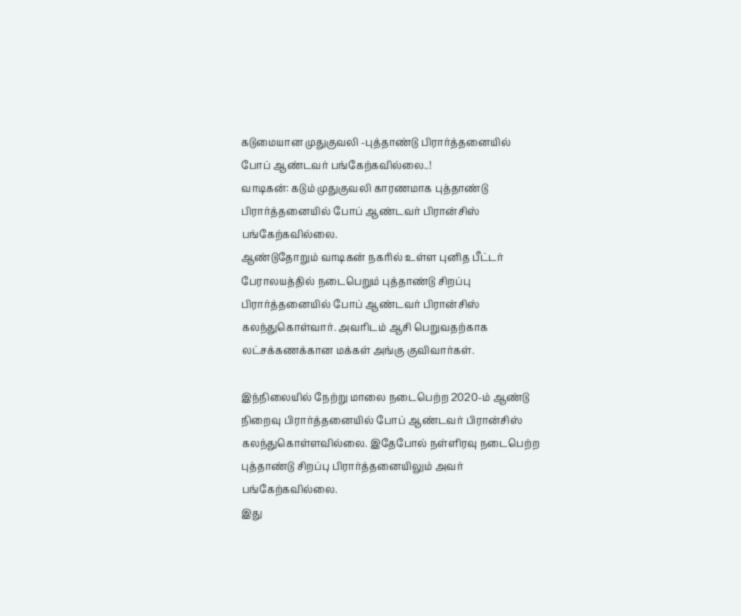கடுமையான முதுகுவலி -புத்தாண்டு பிரார்த்தனையில் போப் ஆண்டவர் பங்கேற்கவில்லை..!
வாடிகன்: கடும் முதுகுவலி காரணமாக புத்தாண்டு பிரார்த்தனையில் போப் ஆண்டவர் பிரான்சிஸ் பங்கேற்கவில்லை.
ஆண்டுதோறும் வாடிகன் நகரில் உள்ள புனித பீட்டர் பேராலயத்தில் நடைபெறும் புத்தாண்டு சிறப்பு பிரார்த்தனையில் போப் ஆண்டவர் பிரான்சிஸ் கலந்துகொள்வார். அவரிடம் ஆசி பெறுவதற்காக லட்சக்கணக்கான மக்கள் அங்கு குவிவார்கள்.

இந்நிலையில் நேற்று மாலை நடைபெற்ற 2020-ம் ஆண்டு நிறைவு பிரார்த்தனையில் போப் ஆண்டவர் பிரான்சிஸ் கலந்துகொள்ளவில்லை. இதேபோல் நள்ளிரவு நடைபெற்ற புத்தாண்டு சிறப்பு பிரார்த்தனையிலும் அவர் பங்கேற்கவில்லை.
இது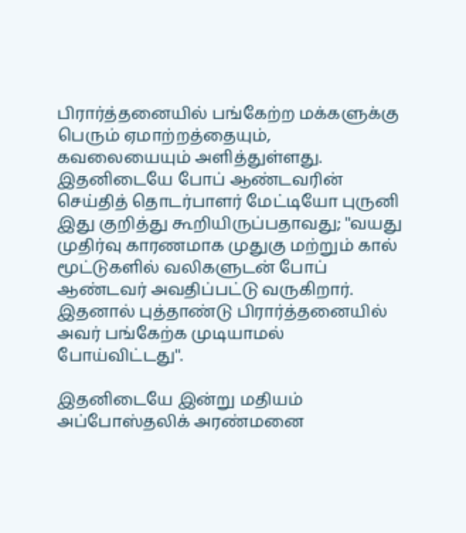பிரார்த்தனையில் பங்கேற்ற மக்களுக்கு பெரும் ஏமாற்றத்தையும், கவலையையும் அளித்துள்ளது. இதனிடையே போப் ஆண்டவரின் செய்தித் தொடர்பாளர் மேட்டியோ புருனி இது குறித்து கூறியிருப்பதாவது; ''வயது முதிர்வு காரணமாக முதுகு மற்றும் கால் மூட்டுகளில் வலிகளுடன் போப் ஆண்டவர் அவதிப்பட்டு வருகிறார். இதனால் புத்தாண்டு பிரார்த்தனையில் அவர் பங்கேற்க முடியாமல் போய்விட்டது''.

இதனிடையே இன்று மதியம் அப்போஸ்தலிக் அரண்மனை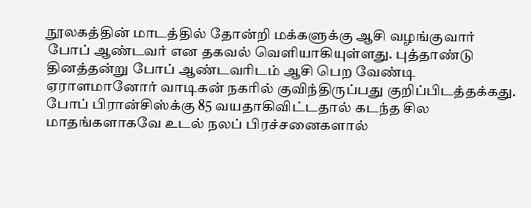நூலகத்தின் மாடத்தில் தோன்றி மக்களுக்கு ஆசி வழங்குவார் போப் ஆண்டவர் என தகவல் வெளியாகியுள்ளது. புத்தாண்டு தினத்தன்று போப் ஆண்டவரிடம் ஆசி பெற வேண்டி ஏராளமானோர் வாடிகன் நகரில் குவிந்திருப்பது குறிப்பிடத்தக்கது.
போப் பிரான்சிஸ்க்கு 85 வயதாகிவிட்டதால் கடந்த சில மாதங்களாகவே உடல் நலப் பிரச்சனைகளால்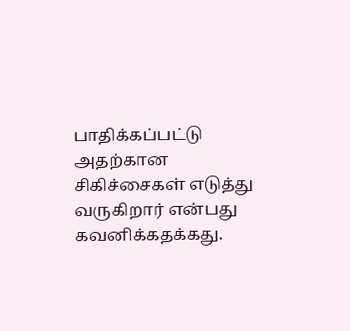பாதிக்கப்பட்டு அதற்கான சிகிச்சைகள் எடுத்து வருகிறார் என்பது கவனிக்கதக்கது.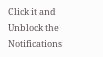Click it and Unblock the Notifications